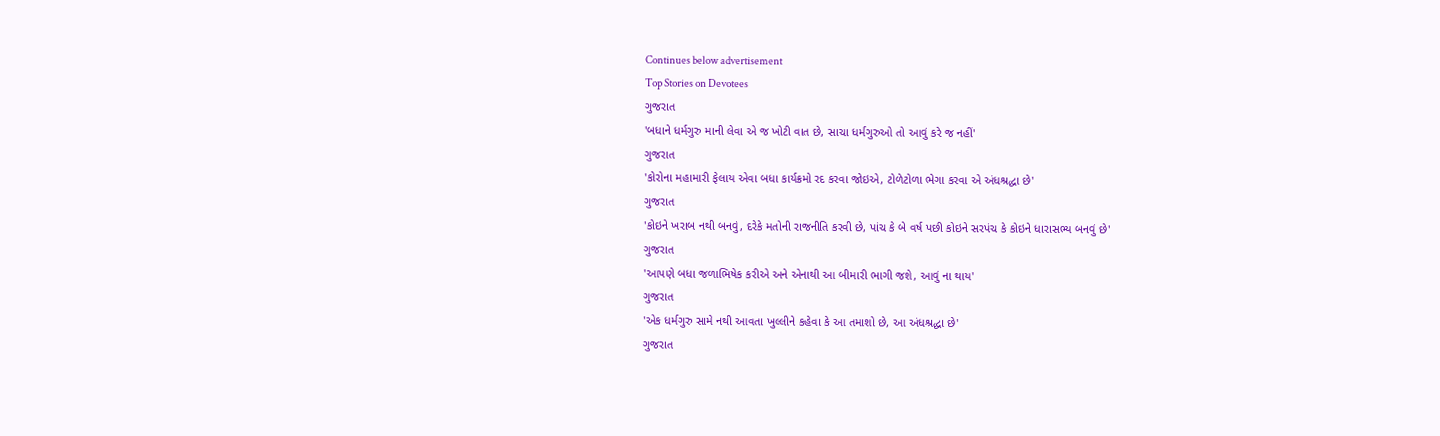Continues below advertisement
Top Stories on Devotees
ગુજરાત
'બધાને ધર્મગુરુ માની લેવા એ જ ખોટી વાત છે, સાચા ધર્મગુરુઓ તો આવું કરે જ નહીં'
ગુજરાત
'કોરોના મહામારી ફેલાય એવા બધા કાર્યક્રમો રદ કરવા જોઇએ, ટોળેટોળા ભેગા કરવા એ અંધશ્રદ્ધા છે'
ગુજરાત
'કોઇને ખરાબ નથી બનવું, દરેકે મતોની રાજનીતિ કરવી છે, પાંચ કે બે વર્ષ પછી કોઇને સરપંચ કે કોઇને ધારાસભ્ય બનવું છે'
ગુજરાત
'આપણે બધા જળાભિષેક કરીએ અને એનાથી આ બીમારી ભાગી જશે, આવું ના થાય'
ગુજરાત
'એક ધર્મગુરુ સામે નથી આવતા ખુલ્લીને કહેવા કે આ તમાશો છે, આ અંધશ્રદ્ધા છે'
ગુજરાત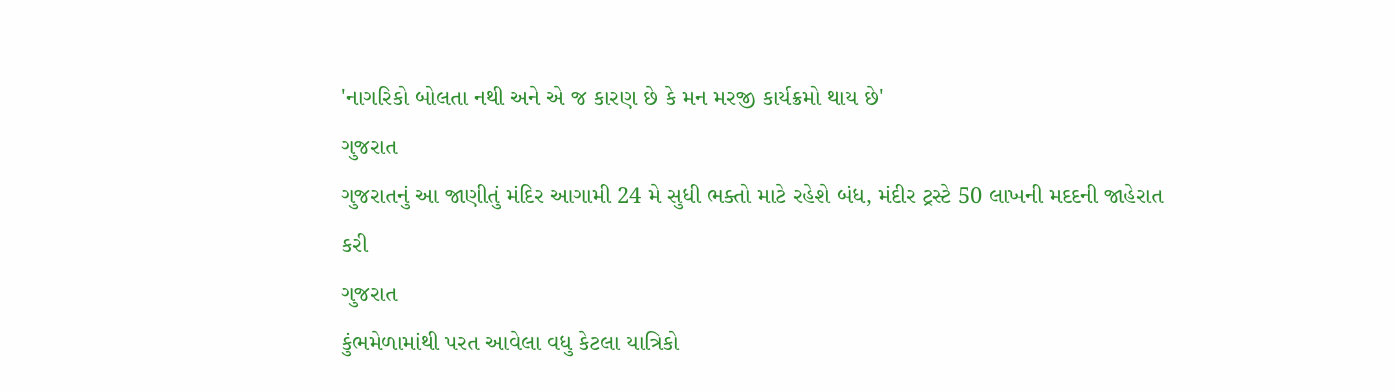'નાગરિકો બોલતા નથી અને એ જ કારણ છે કે મન મરજી કાર્યક્રમો થાય છે'
ગુજરાત
ગુજરાતનું આ જાણીતું મંદિર આગામી 24 મે સુધી ભક્તો માટે રહેશે બંધ, મંદીર ટ્રસ્ટે 50 લાખની મદદની જાહેરાત કરી
ગુજરાત
કુંભમેળામાંથી પરત આવેલા વધુ કેટલા યાત્રિકો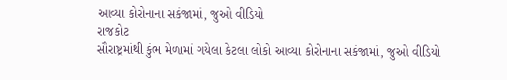આવ્યા કોરોનાના સકંજામાં, જુઓ વીડિયો
રાજકોટ
સૌરાષ્ટ્રમાંથી કુંભ મેળામાં ગયેલા કેટલા લોકો આવ્યા કોરોનાના સકંજામાં, જુઓ વીડિયો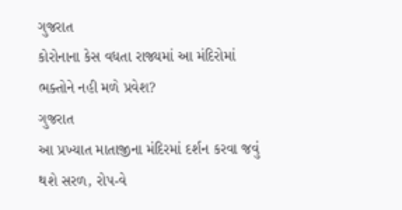ગુજરાત
કોરોનાના કેસ વધતા રાજ્યમાં આ મંદિરોમાં ભક્તોને નહી મળે પ્રવેશ?
ગુજરાત
આ પ્રખ્યાત માતાજીના મંદિરમાં દર્શન કરવા જવું થશે સરળ, રોપ-વે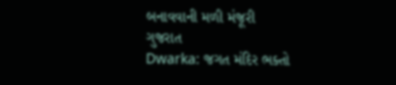બનાવવાની મળી મંજૂરી
ગુજરાત
Dwarka: જગત મંદિર ભક્તો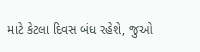માટે કેટલા દિવસ બંધ રહેશે, જુઓ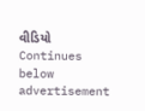વીડિયો
Continues below advertisement